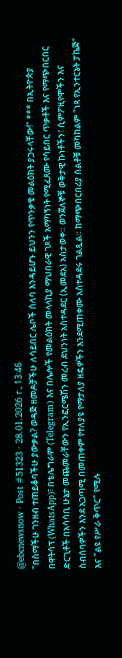@ebcnewsnow · Post #51323 · 28.01.2026 г., 13:46
"በስማችሁ ገንዘብ ተጠይቆባችሁ ያውቃል? ወዳጅ ዘመዶቻችሁ ለሳይበር ሌቦች ሰለባ እንዳይሆኑ ይህንን የጥንቃቄ መልዕክት ያጋሩላቸው!" *** በኢትዮጵያ በዋትሳፕ (WhatsApp)፣ በቴሌግራም (Telegram) እና በሌሎች የመልዕክት መላላኪያ ማህበራዊ ገጾች አማካኝነት የሚፈጸሙ የሳይበር ጥቃቶች እና የማጭበርበር ድርጊቶች በአሳሳቢ ሁኔታ መጨመራቸውን የኢንፎርሜሽን መረብ ደህንነት አስተዳደር (ኢመደአ) አስታወቀ። ወንጀለኞቹ ወቅታዊ ኩነቶችን፣ ሲምፖዚየሞችን እና ስብሰባዎችን እንደ አጋጣሚ በመጠቀም የተለያዩ የማታለያ ዘዴዎችን እንደሚጠቀሙ አስተዳደሩ ገልጿል። ከማጭበርበሪያ ስልቶቹ መካከልም "ነጻ የኢንተርኔት ፓኬጅ" እና "ልዩ የሥራ ቅጥር" የሚሉ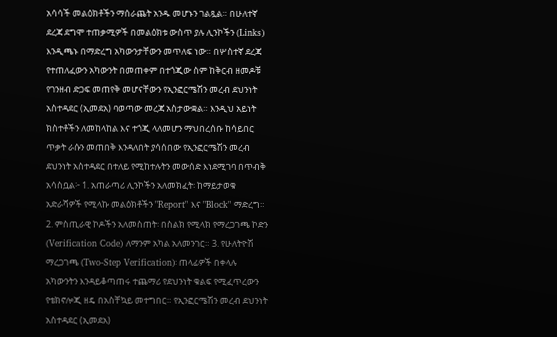አሳሳች መልዕክቶችን ማሰራጨት አንዱ መሆኑን ገልጿል። በሁለተኛ ደረጃ ደግሞ ተጠቃሚዎች በመልዕክቱ ውስጥ ያሉ ሊንኮችን (Links) እንዲጫኑ በማድረግ አካውንታቸውን መጥለፍ ነው። በሦስተኛ ደረጃ የተጠለፈውን አካውንት በመጠቀም በተጎጂው ስም ከቅርብ ዘመዶቹ የገንዘብ ድጋፍ መጠየቅ መሆናቸውን የኢንፎርሜሽን መረብ ደህንነት አስተዳደር (ኢመደአ) ባወጣው መረጃ አስታውቋል። እንዲህ አይነት ክስተቶችን ለመከላከል እና ተጎጂ ላለመሆን ማህበረሰቡ ከሳይበር ጥቃት ራሱን መጠበቅ እንዳለበት ያሳሰበው የኢንፎርሜሽን መረብ ደህንነት አስተዳደር በተለይ የሚከተሉትን መውሰድ እነደሚገባ በጥብቅ አሳስቧል፦ 1. አጠራጣሪ ሊንኮችን አለመክፈት፡ ከማይታወቁ አድራሻዎች የሚላኩ መልዕክቶችን "Report" እና "Block" ማድረግ። 2. ምስጢራዊ ኮዶችን አለመስጠት፡ በስልክ የሚላክ የማረጋገጫ ኮድን (Verification Code) ለማንም አካል አለመንገር። 3. የሁለትዮሽ ማረጋገጫ (Two-Step Verification)፡ ጠላፊዎች በቀላሉ አካውንትን እንዳይቆጣጠሩ ተጨማሪ የደህንነት ቁልፍ የሚፈጥረውን የቴክኖሎጂ ዘዴ በአስቸኳይ መተግበር። የኢንፎርሜሽን መረብ ደህንነት አስተዳደር (ኢመደአ)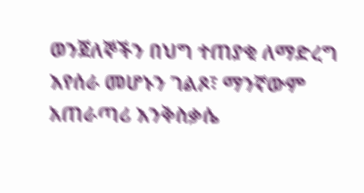ወንጀለኞችን በህግ ተጠያቂ ለማድረግ እየሰራ መሆኑን ገልጾ፣ ማንኛውም አጠራጣሪ እንቅስቃሴ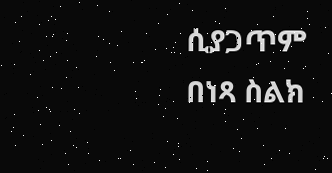ሲያጋጥም በነጻ ስልክ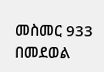መስመር 933 በመደወል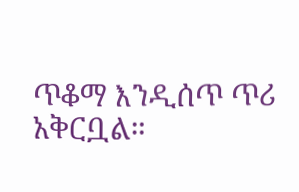ጥቆማ እንዲሰጥ ጥሪ አቅርቧል።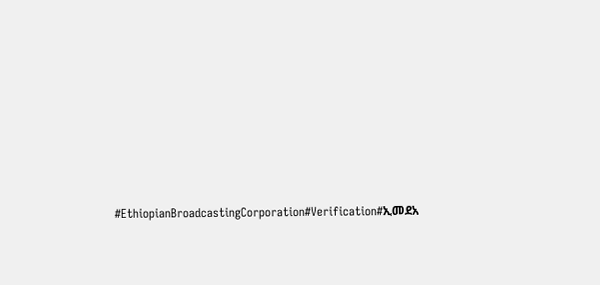#EthiopianBroadcastingCorporation#Verification#ኢመደአ